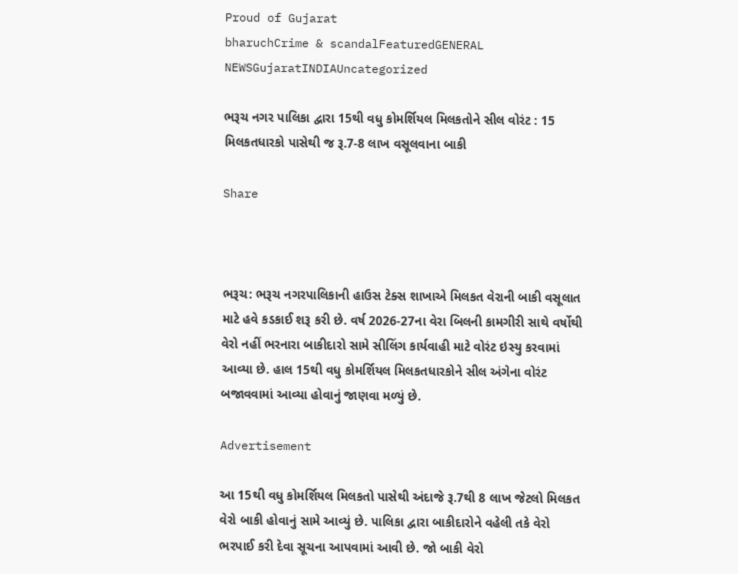Proud of Gujarat
bharuchCrime & scandalFeaturedGENERAL NEWSGujaratINDIAUncategorized

ભરૂચ નગર પાલિકા દ્વારા 15થી વધુ કોમર્શિયલ મિલકતોને સીલ વોરંટ : 15 મિલકતધારકો પાસેથી જ રૂ.7-8 લાખ વસૂલવાના બાકી

Share



ભરૂચ: ભરૂચ નગરપાલિકાની હાઉસ ટેક્સ શાખાએ મિલકત વેરાની બાકી વસૂલાત માટે હવે કડકાઈ શરૂ કરી છે. વર્ષ 2026-27ના વેરા બિલની કામગીરી સાથે વર્ષોથી વેરો નહીં ભરનારા બાકીદારો સામે સીલિંગ કાર્યવાહી માટે વોરંટ ઇસ્યુ કરવામાં આવ્યા છે. હાલ 15થી વધુ કોમર્શિયલ મિલકતધારકોને સીલ અંગેના વોરંટ બજાવવામાં આવ્યા હોવાનું જાણવા મળ્યું છે.

Advertisement

આ 15થી વધુ કોમર્શિયલ મિલકતો પાસેથી અંદાજે રૂ.7થી 8 લાખ જેટલો મિલકત વેરો બાકી હોવાનું સામે આવ્યું છે. પાલિકા દ્વારા બાકીદારોને વહેલી તકે વેરો ભરપાઈ કરી દેવા સૂચના આપવામાં આવી છે. જો બાકી વેરો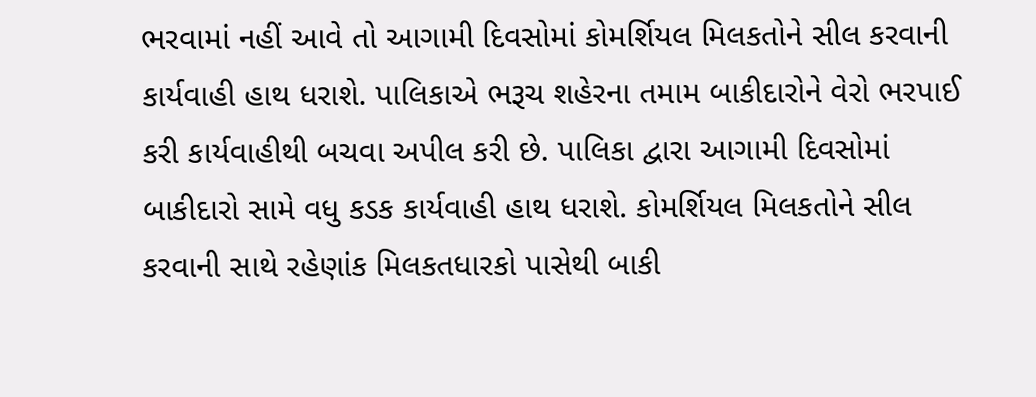ભરવામાં નહીં આવે તો આગામી દિવસોમાં કોમર્શિયલ મિલકતોને સીલ કરવાની કાર્યવાહી હાથ ધરાશે. પાલિકાએ ભરૂચ શહેરના તમામ બાકીદારોને વેરો ભરપાઈ કરી કાર્યવાહીથી બચવા અપીલ કરી છે. પાલિકા દ્વારા આગામી દિવસોમાં બાકીદારો સામે વધુ કડક કાર્યવાહી હાથ ધરાશે. કોમર્શિયલ મિલકતોને સીલ કરવાની સાથે રહેણાંક મિલકતધારકો પાસેથી બાકી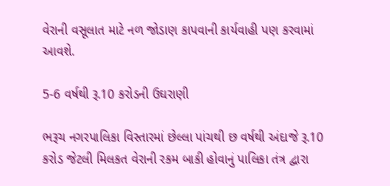વેરાની વસૂલાત માટે નળ જોડાણ કાપવાની કાર્યવાહી પણ કરવામાં આવશે.

5-6 વર્ષથી રૂ.10 કરોડની ઉઘરાણી

ભરૂચ નગરપાલિકા વિસ્તારમાં છેલ્લા પાંચથી છ વર્ષથી અંદાજે રૂ.10 કરોડ જેટલી મિલકત વેરાની રકમ બાકી હોવાનું પાલિકા તંત્ર દ્વારા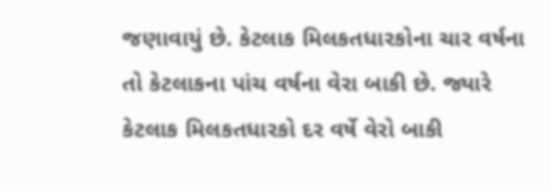જણાવાયું છે. કેટલાક મિલકતધારકોના ચાર વર્ષના તો કેટલાકના પાંચ વર્ષના વેરા બાકી છે. જ્યારે કેટલાક મિલકતધારકો દર વર્ષે વેરો બાકી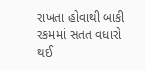રાખતા હોવાથી બાકી રકમમાં સતત વધારો થઈ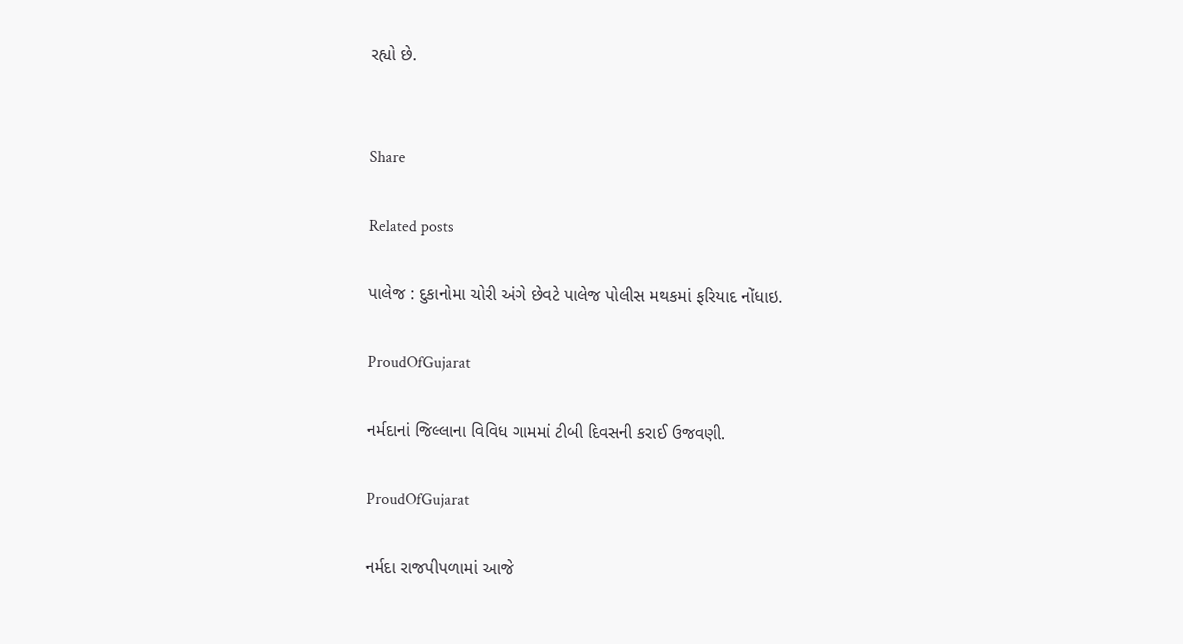રહ્યો છે.


Share

Related posts

પાલેજ : દુકાનોમા ચોરી અંગે છેવટે પાલેજ પોલીસ મથકમાં ફરિયાદ નોંધાઇ.

ProudOfGujarat

નર્મદાનાં જિલ્લાના વિવિધ ગામમાં ટીબી દિવસની કરાઈ ઉજવણી.

ProudOfGujarat

નર્મદા રાજપીપળામાં આજે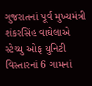ગુજરાતનાં પૂર્વ મુખ્યમંત્રી શંકરસિંહ વાઘેલાએ સ્ટેચ્યુ ઓફ યુનિટી વિસ્તારનાં 6 ગામનાં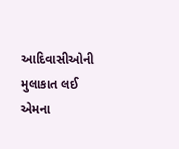આદિવાસીઓની મુલાકાત લઈ એમના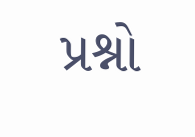પ્રશ્નો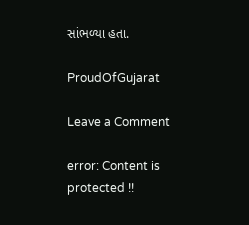સાંભળ્યા હતા.

ProudOfGujarat

Leave a Comment

error: Content is protected !!